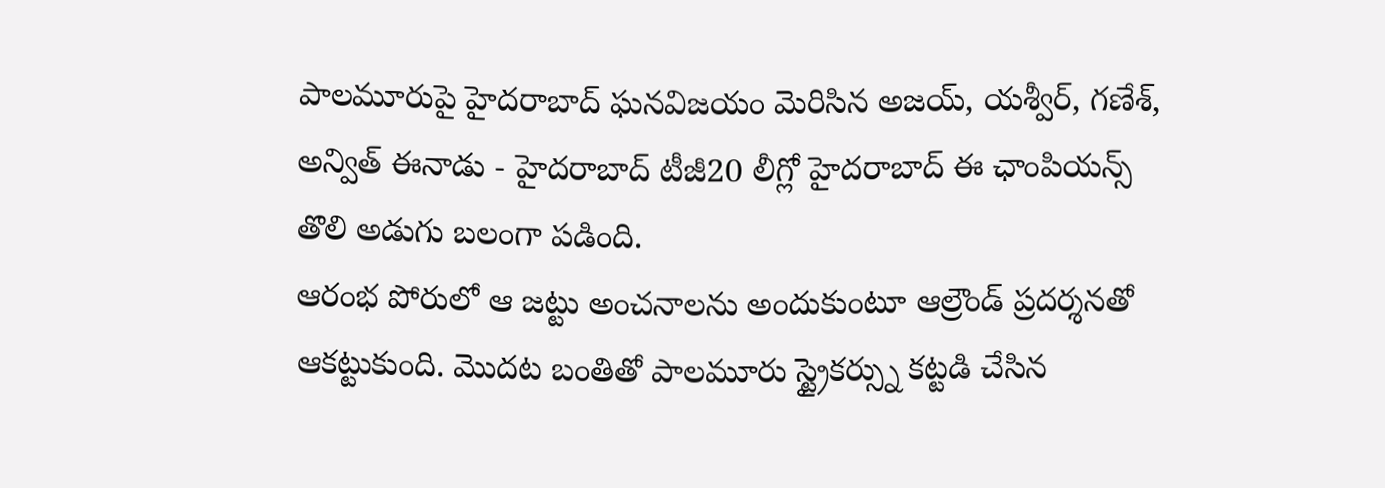పాలమూరుపై హైదరాబాద్ ఘనవిజయం మెరిసిన అజయ్, యశ్వీర్, గణేశ్, అన్విత్ ఈనాడు - హైదరాబాద్ టీజీ20 లీగ్లో హైదరాబాద్ ఈ ఛాంపియన్స్ తొలి అడుగు బలంగా పడింది.
ఆరంభ పోరులో ఆ జట్టు అంచనాలను అందుకుంటూ ఆల్రౌండ్ ప్రదర్శనతో ఆకట్టుకుంది. మొదట బంతితో పాలమూరు స్ట్రైకర్స్ను కట్టడి చేసిన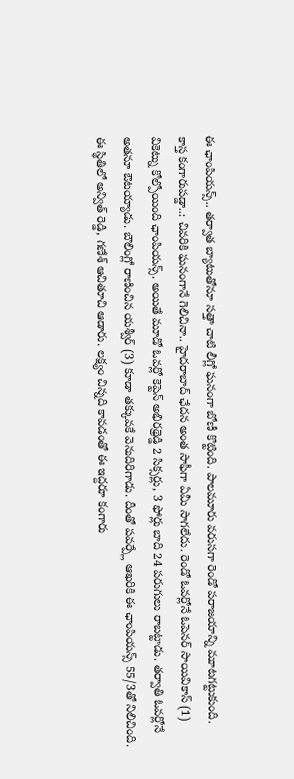ఈ ఛాంపియన్స్.. తర్వాత బ్యాటుతోనూ సత్తా చాటి లీగ్లో ఘనంగా బోణీ కొట్టింది. పాలమూరు వరుసగా రెండో పరాజయాన్ని మూటగట్టుకుంది.
కాస్త కంగారుపడ్డా..: చివరికి ఘనంగానే గెలిచినా.. హైదరాబాద్ ఛేదన అంత సాఫీగా ఏమీ సాగలేదు. రెండో ఓవర్లోనే ఓపెనర్ సాయివికాస్ (1) వికెట్ను కోల్పోయింది ఛాంపియన్స్. అయితే మూడో ఓవర్లో కెప్టెన్ అభిరథ్రెడ్డి 2 సిక్సర్లు, 3 ఫోర్లు బాది 24 పరుగులు రాబట్టాడు. తర్వాతి ఓవర్లోనే అతనూ ఔటయ్యాడు. బౌలింగ్లో రాణించిన యశ్వీర్ (3) కూడా తక్కువకే వెనుదిరిగాడు. దీంతో పవర్ప్లే ఆఖరికి ఈ ఛాంపియన్స్ 55/3తో నిలిచింది. ఈ స్థితిలో అన్విత్ రెడ్డి, గణేశ్ ఆచితూచి ఆడారు. లక్ష్యం చిన్నది కావడంతో ఈ ఇద్దరూ కంగారు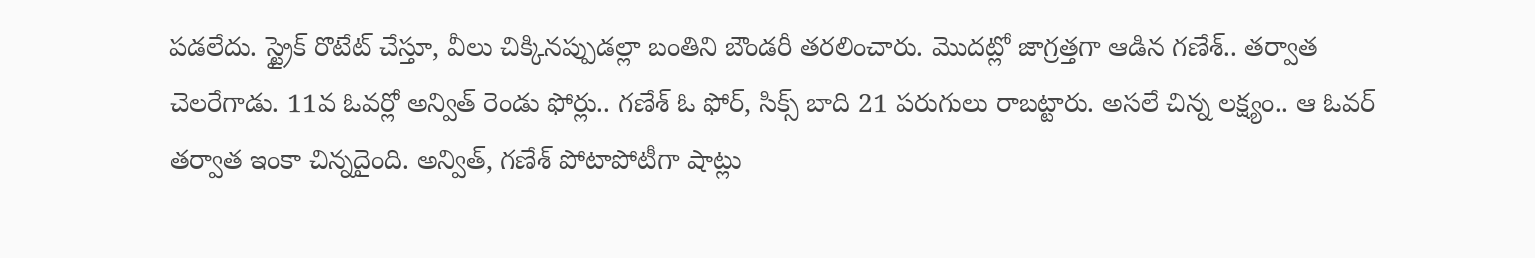పడలేదు. స్ట్రైక్ రొటేట్ చేస్తూ, వీలు చిక్కినప్పుడల్లా బంతిని బౌండరీ తరలించారు. మొదట్లో జాగ్రత్తగా ఆడిన గణేశ్.. తర్వాత చెలరేగాడు. 11వ ఓవర్లో అన్విత్ రెండు ఫోర్లు.. గణేశ్ ఓ ఫోర్, సిక్స్ బాది 21 పరుగులు రాబట్టారు. అసలే చిన్న లక్ష్యం.. ఆ ఓవర్ తర్వాత ఇంకా చిన్నదైంది. అన్విత్, గణేశ్ పోటాపోటీగా షాట్లు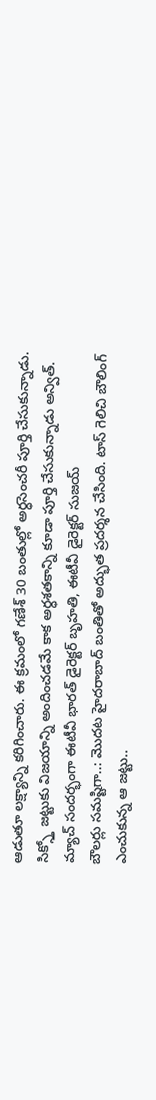ఆడుతూ లక్ష్యాన్ని కరిగించారు. ఈ క్రమంలో గణేశ్ 30 బంతుల్లో అర్ధసెంచరీ పూర్తి చేసుకున్నాడు. సిక్స్తో జట్టుకు విజయాన్ని అందించడమే కాక అర్ధశతకాన్ని కూడా పూర్తి చేసుకున్నాడు అన్విత్.
మ్యాచ్ సందర్భంగా ఈటీవీ భారత్ డైరెక్టర్ బృహతి, ఈటీవీ డైరెక్టర్ సుజయ్
బౌలర్లు సమష్టిగా..: మొదట హైదరాబాద్ బంతితో అద్భుత ప్రదర్శన చేసింది. టాస్ గెలిచి బౌలింగ్ ఎంచుకున్న ఆ జట్టు..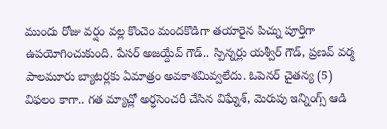ముందు రోజు వర్షం వల్ల కొంచెం మందకొడిగా తయారైన పిచ్ను పూర్తిగా ఉపయోగించుకుంది. పేసర్ అజయ్దేవ్ గౌడ్.. స్పిన్నర్లు యశ్వీర్ గౌడ్, ప్రణవ్ వర్మ పాలమూరు బ్యాటర్లకు ఏమాత్రం అవకాశమివ్వలేదు. ఓపెనర్ చైతన్య (5) విఫలం కాగా.. గత మ్యాచ్లో అర్ధసెంచరీ చేసిన విఘ్నేశ్, మెరుపు ఇన్నింగ్స్ ఆడి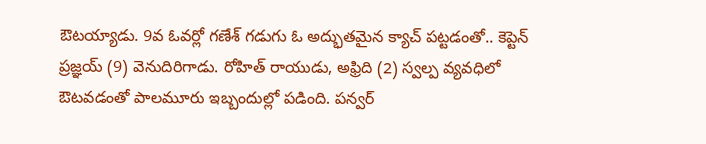ఔటయ్యాడు. 9వ ఓవర్లో గణేశ్ గడుగు ఓ అద్భుతమైన క్యాచ్ పట్టడంతో.. కెప్టెన్ ప్రజ్ఞయ్ (9) వెనుదిరిగాడు. రోహిత్ రాయుడు, అఫ్రిది (2) స్వల్ప వ్యవధిలో ఔటవడంతో పాలమూరు ఇబ్బందుల్లో పడింది. పన్వర్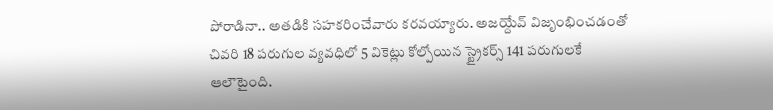పోరాడినా.. అతడికి సహకరించేవారు కరవయ్యారు. అజయ్దేవ్ విజృంభించడంతో చివరి 18 పరుగుల వ్యవధిలో 5 వికెట్లు కోల్పోయిన స్ట్రైకర్స్ 141 పరుగులకే ఆలౌటైంది.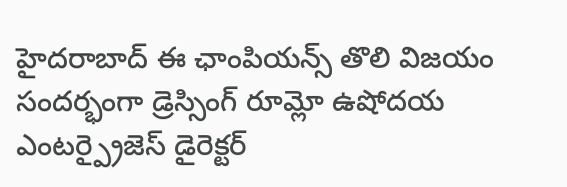హైదరాబాద్ ఈ ఛాంపియన్స్ తొలి విజయం సందర్భంగా డ్రెస్సింగ్ రూమ్లో ఉషోదయ ఎంటర్ప్రైజెస్ డైరెక్టర్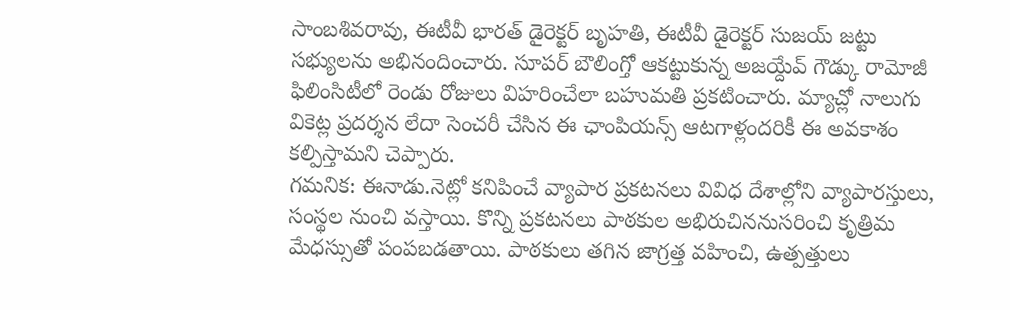సాంబశివరావు, ఈటీవీ భారత్ డైరెక్టర్ బృహతి, ఈటీవీ డైరెక్టర్ సుజయ్ జట్టు సభ్యులను అభినందించారు. సూపర్ బౌలింగ్తో ఆకట్టుకున్న అజయ్దేవ్ గౌడ్కు రామోజీ ఫిలింసిటీలో రెండు రోజులు విహరించేలా బహుమతి ప్రకటించారు. మ్యాచ్లో నాలుగు వికెట్ల ప్రదర్శన లేదా సెంచరీ చేసిన ఈ ఛాంపియన్స్ ఆటగాళ్లందరికీ ఈ అవకాశం కల్పిస్తామని చెప్పారు.
గమనిక: ఈనాడు.నెట్లో కనిపించే వ్యాపార ప్రకటనలు వివిధ దేశాల్లోని వ్యాపారస్తులు, సంస్థల నుంచి వస్తాయి. కొన్ని ప్రకటనలు పాఠకుల అభిరుచిననుసరించి కృత్రిమ మేధస్సుతో పంపబడతాయి. పాఠకులు తగిన జాగ్రత్త వహించి, ఉత్పత్తులు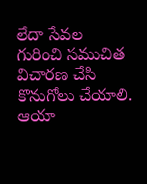లేదా సేవల గురించి సముచిత విచారణ చేసి కొనుగోలు చేయాలి. ఆయా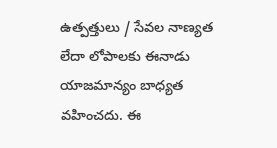ఉత్పత్తులు / సేవల నాణ్యత లేదా లోపాలకు ఈనాడు యాజమాన్యం బాధ్యత వహించదు. ఈ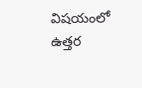విషయంలో ఉత్తర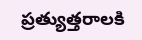ప్రత్యుత్తరాలకి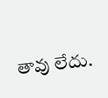తావు లేదు.